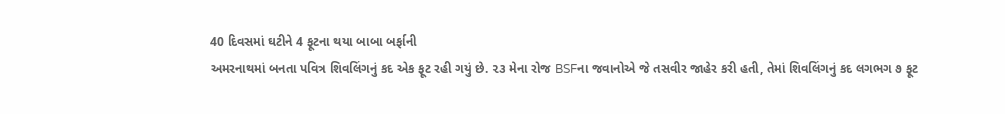40 દિવસમાં ઘટીને 4 ફૂટના થયા બાબા બર્ફાની
અમરનાથમાં બનતા પવિત્ર શિવલિંગનું કદ એક ફૂટ રહી ગયું છે. ૨૩ મેના રોજ BSFના જવાનોએ જે તસવીર જાહેર કરી હતી, તેમાં શિવલિંગનું કદ લગભગ ૭ ફૂટ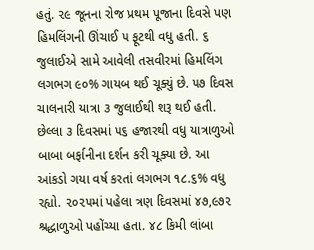હતું. ૨૯ જૂનના રોજ પ્રથમ પૂજાના દિવસે પણ હિમલિંગની ઊંચાઈ ૫ ફૂટથી વધુ હતી. ૬ જુલાઈએ સામે આવેલી તસવીરમાં હિમલિંગ લગભગ ૯૦% ગાયબ થઈ ચૂક્યું છે. ૫૭ દિવસ ચાલનારી યાત્રા ૩ જુલાઈથી શરૂ થઈ હતી. છેલ્લા ૩ દિવસમાં ૫૬ હજારથી વધુ યાત્રાળુઓ બાબા બર્ફાનીના દર્શન કરી ચૂક્યા છે. આ આંકડો ગયા વર્ષ કરતાં લગભગ ૧૮.૬% વધુ રહ્યો. ૨૦૨૫માં પહેલા ત્રણ દિવસમાં ૪૭,૯૭૨ શ્રદ્ધાળુઓ પહોંચ્યા હતા. ૪૮ કિમી લાંબા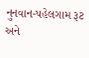નુનવાન-પહેલગામ રૂટ અને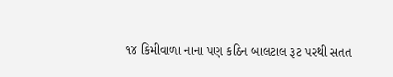૧૪ કિમીવાળા નાના પણ કઠિન બાલટાલ રૂટ પરથી સતત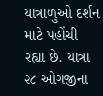યાત્રાળુઓ દર્શન માટે પહોંચી રહ્યા છે. યાત્રા ૨૮ ઓગજીના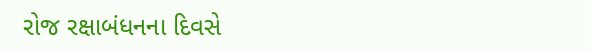રોજ રક્ષાબંધનના દિવસે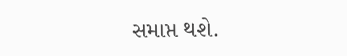સમાપ્ત થશે.